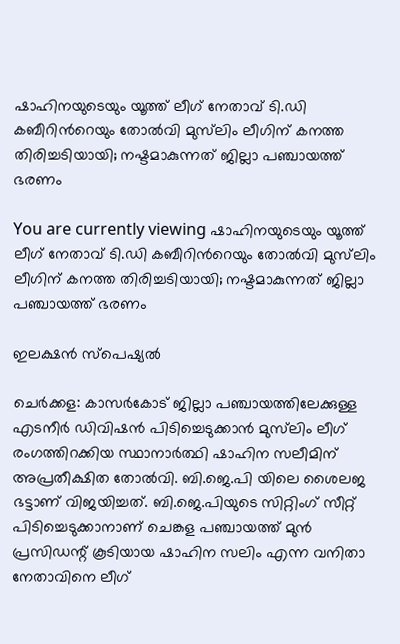ഷാഹിനയുടെയും യൂത്ത് ലീഗ് നേതാവ് ടി.ഡി കബീറിന്‍റെയും തോൽവി മുസ്‌ലിം ലീഗിന് കനത്ത തിരിച്ചടിയായി; നഷ്ടമാകുന്നത് ജില്ലാ പഞ്ചായത്ത് ഭരണം

You are currently viewing ഷാഹിനയുടെയും യൂത്ത് ലീഗ് നേതാവ് ടി.ഡി കബീറിന്‍റെയും തോൽവി മുസ്‌ലിം ലീഗിന് കനത്ത തിരിച്ചടിയായി; നഷ്ടമാകുന്നത് ജില്ലാ പഞ്ചായത്ത് ഭരണം

ഇലക്ഷന്‍ സ്പെഷ്യല്‍

ചെർക്കള: കാസർകോട് ജില്ലാ പഞ്ചായത്തിലേക്കുള്ള എടനീർ ഡിവിഷൻ പിടിച്ചെടുക്കാൻ മുസ്‌ലിം ലീഗ് രംഗത്തിറക്കിയ സ്ഥാനാർത്ഥി ഷാഹിന സലീമിന് അപ്രതീക്ഷിത തോൽവി. ബി.ജെ.പി യിലെ ശൈലജ ഭട്ടാണ് വിജയിച്ചത്. ബി.ജെ.പിയുടെ സിറ്റിംഗ് സീറ്റ് പിടിച്ചെടുക്കാനാണ് ചെങ്കള പഞ്ചായത്ത് മുൻ പ്രസിഡന്റ് കൂടിയായ ഷാഹിന സലിം എന്ന വനിതാ നേതാവിനെ ലീഗ്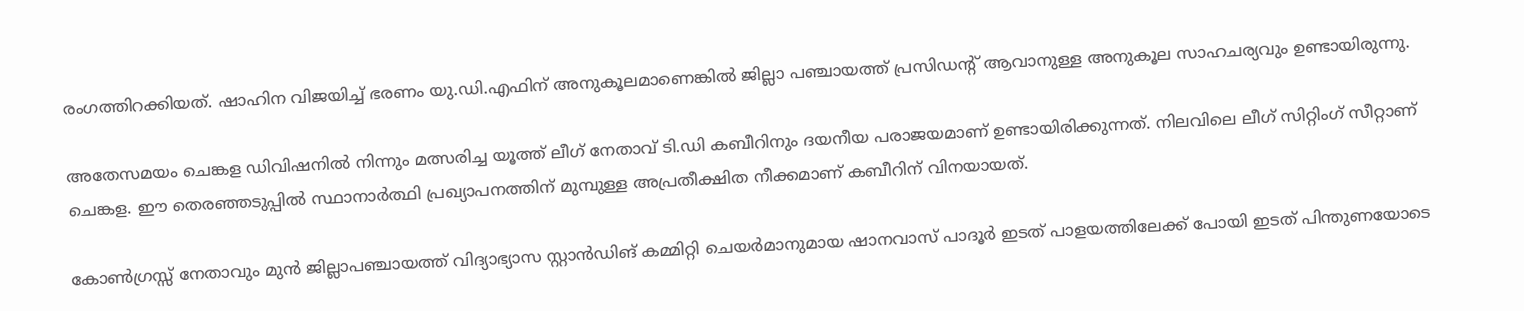രംഗത്തിറക്കിയത്. ഷാഹിന വിജയിച്ച് ഭരണം യു.ഡി.എഫിന് അനുകൂലമാണെങ്കിൽ ജില്ലാ പഞ്ചായത്ത് പ്രസിഡന്റ് ആവാനുള്ള അനുകൂല സാഹചര്യവും ഉണ്ടായിരുന്നു.

അതേസമയം ചെങ്കള ഡിവിഷനിൽ നിന്നും മത്സരിച്ച യൂത്ത് ലീഗ് നേതാവ് ടി.ഡി കബീറിനും ദയനീയ പരാജയമാണ് ഉണ്ടായിരിക്കുന്നത്. നിലവിലെ ലീഗ് സിറ്റിംഗ് സീറ്റാണ് ചെങ്കള. ഈ തെരഞ്ഞടുപ്പിൽ സ്ഥാനാർത്ഥി പ്രഖ്യാപനത്തിന് മുമ്പുള്ള അപ്രതീക്ഷിത നീക്കമാണ് കബീറിന് വിനയായത്.

കോൺഗ്രസ്സ് നേതാവും മുൻ ജില്ലാപഞ്ചായത്ത് വിദ്യാഭ്യാസ സ്റ്റാൻഡിങ് കമ്മിറ്റി ചെയർമാനുമായ ഷാനവാസ് പാദൂർ ഇടത് പാളയത്തിലേക്ക് പോയി ഇടത് പിന്തുണയോടെ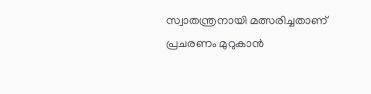സ്വാതന്ത്രനായി മത്സരിച്ചതാണ് പ്രചരണം മുറുകാൻ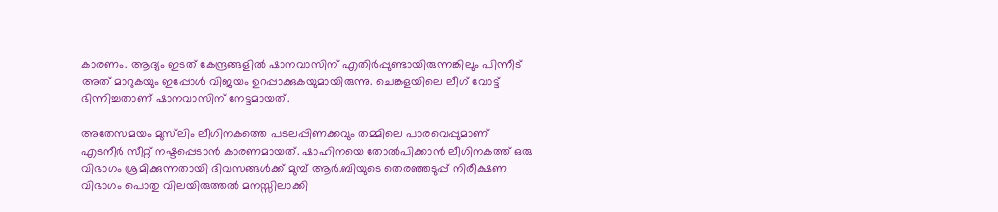കാരണം. ആദ്യം ഇടത് കേന്ദ്രങ്ങളിൽ ഷാനവാസിന് എതിർപ്പുണ്ടായിരുന്നങ്കിലും പിന്നീട് അത് മാറുകയും ഇപ്പോൾ വിജയം ഉറപ്പാക്കുകയുമായിരുന്നു. ചെങ്കളയിലെ ലീഗ് വോട്ട് ഭിന്നിച്ചതാണ് ഷാനവാസിന് നേട്ടമായത്.

അതേസമയം മുസ്‌ലിം ലീഗിനകത്തെ പടലപ്പിണക്കവും തമ്മിലെ പാരവെപ്പുമാണ് എടനീർ സീറ്റ് നഷ്ടപ്പെടാൻ കാരണമായത്. ഷാഹിനയെ തോൽപിക്കാൻ ലീഗിനകത്ത് ഒരു വിഭാഗം ശ്രമിക്കുന്നതായി ദിവസങ്ങൾക്ക് മുമ്പ് ആർ.ബിയുടെ തെരഞ്ഞടുപ്പ് നിരീക്ഷണ വിഭാഗം പൊതു വിലയിരുത്തല്‍ മനസ്സിലാക്കി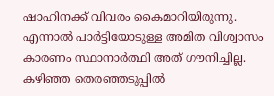ഷാഹിനക്ക് വിവരം കൈമാറിയിരുന്നു. എന്നാൽ പാർട്ടിയോടുള്ള അമിത വിശ്വാസം കാരണം സ്ഥാനാർത്ഥി അത് ഗൗനിച്ചില്ല. കഴിഞ്ഞ തെരഞ്ഞടുപ്പിൽ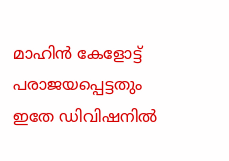മാഹിൻ കേളോട്ട് പരാജയപ്പെട്ടതും ഇതേ ഡിവിഷനിൽ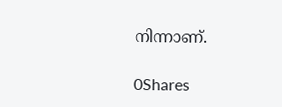നിന്നാണ്.

0Shares